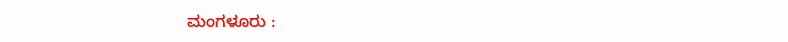ಮಂಗಳೂರು :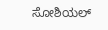ಸೋಶಿಯಲ್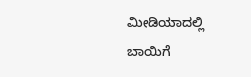ಮೀಡಿಯಾದಲ್ಲಿ ಬಾಯಿಗೆ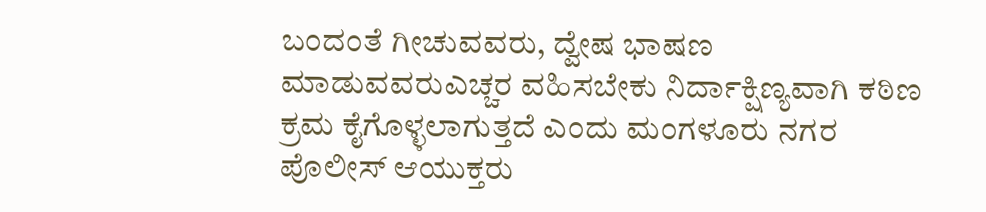ಬಂದಂತೆ ಗೀಚುವವರು, ದ್ವೇಷ ಭಾಷಣ ಮಾಡುವವರುಎಚ್ಚರ ವಹಿಸಬೇಕು ನಿರ್ದಾಕ್ಷಿಣ್ಯವಾಗಿ ಕಠಿಣ ಕ್ರಮ ಕೈಗೊಳ್ಳಲಾಗುತ್ತದೆ ಎಂದು ಮಂಗಳೂರು ನಗರ ಪೊಲೀಸ್ ಆಯುಕ್ತರು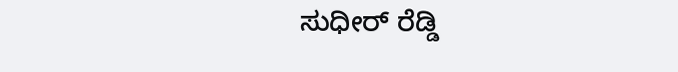ಸುಧೀರ್ ರೆಡ್ಡಿ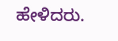ಹೇಳಿದರು.